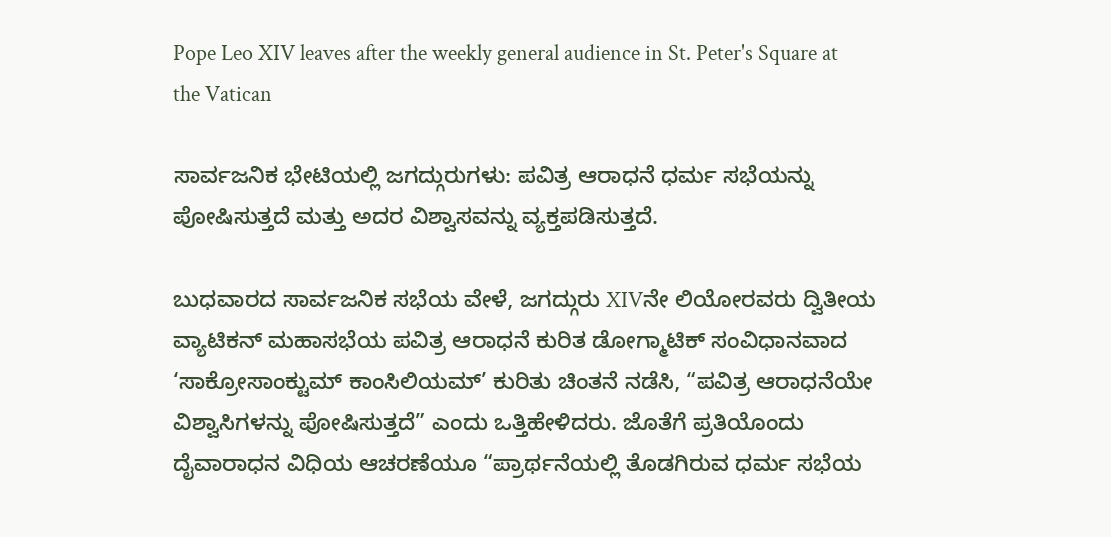Pope Leo XIV leaves after the weekly general audience in St. Peter's Square at the Vatican

ಸಾರ್ವಜನಿಕ ಭೇಟಿಯಲ್ಲಿ ಜಗದ್ಗುರುಗಳು: ಪವಿತ್ರ ಆರಾಧನೆ ಧರ್ಮ ಸಭೆಯನ್ನು ಪೋಷಿಸುತ್ತದೆ ಮತ್ತು ಅದರ ವಿಶ್ವಾಸವನ್ನು ವ್ಯಕ್ತಪಡಿಸುತ್ತದೆ.

ಬುಧವಾರದ ಸಾರ್ವಜನಿಕ ಸಭೆಯ ವೇಳೆ, ಜಗದ್ಗುರು XIVನೇ ಲಿಯೋರವರು ದ್ವಿತೀಯ ವ್ಯಾಟಿಕನ್ ಮಹಾಸಭೆಯ ಪವಿತ್ರ ಆರಾಧನೆ ಕುರಿತ ಡೋಗ್ಮಾಟಿಕ್ ಸಂವಿಧಾನವಾದ ‘ಸಾಕ್ರೋಸಾಂಕ್ಟುಮ್ ಕಾಂಸಿಲಿಯಮ್’ ಕುರಿತು ಚಿಂತನೆ ನಡೆಸಿ, “ಪವಿತ್ರ ಆರಾಧನೆಯೇ ವಿಶ್ವಾಸಿಗಳನ್ನು ಪೋಷಿಸುತ್ತದೆ” ಎಂದು ಒತ್ತಿಹೇಳಿದರು. ಜೊತೆಗೆ ಪ್ರತಿಯೊಂದು ದೈವಾರಾಧನ ವಿಧಿಯ ಆಚರಣೆಯೂ “ಪ್ರಾರ್ಥನೆಯಲ್ಲಿ ತೊಡಗಿರುವ ಧರ್ಮ ಸಭೆಯ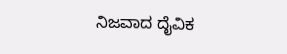ನಿಜವಾದ ದೈವಿಕ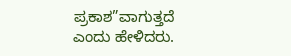ಪ್ರಕಾಶ”ವಾಗುತ್ತದೆ ಎಂದು ಹೇಳಿದರು.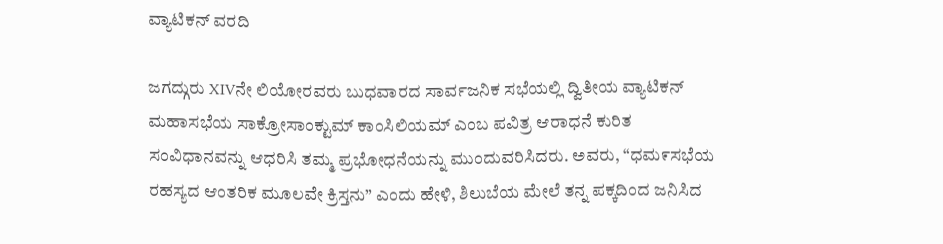ವ್ಯಾಟಿಕನ್ ವರದಿ

ಜಗದ್ಗುರು XIVನೇ ಲಿಯೋರವರು ಬುಧವಾರದ ಸಾರ್ವಜನಿಕ ಸಭೆಯಲ್ಲಿ ದ್ವಿತೀಯ ವ್ಯಾಟಿಕನ್ ಮಹಾಸಭೆಯ ಸಾಕ್ರೋಸಾಂಕ್ಟುಮ್ ಕಾಂಸಿಲಿಯಮ್ ಎಂಬ ಪವಿತ್ರ ಆರಾಧನೆ ಕುರಿತ ಸಂವಿಧಾನವನ್ನು ಆಧರಿಸಿ ತಮ್ಮ ಪ್ರಭೋಧನೆಯನ್ನು ಮುಂದುವರಿಸಿದರು. ಅವರು, “ಧಮ೯ಸಭೆಯ ರಹಸ್ಯದ ಆಂತರಿಕ ಮೂಲವೇ ಕ್ರಿಸ್ತನು” ಎಂದು ಹೇಳಿ, ಶಿಲುಬೆಯ ಮೇಲೆ ತನ್ನ ಪಕ್ಕದಿಂದ ಜನಿಸಿದ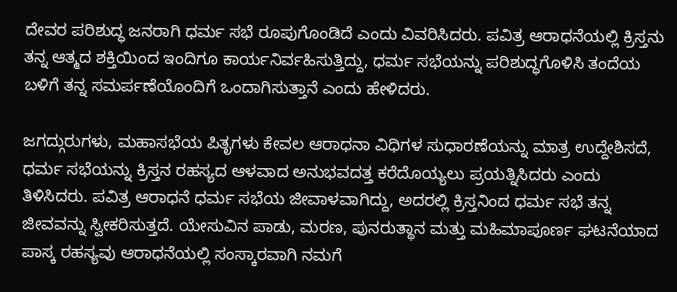ದೇವರ ಪರಿಶುದ್ಧ ಜನರಾಗಿ ಧರ್ಮ ಸಭೆ ರೂಪುಗೊಂಡಿದೆ ಎಂದು ವಿವರಿಸಿದರು. ಪವಿತ್ರ ಆರಾಧನೆಯಲ್ಲಿ ಕ್ರಿಸ್ತನು ತನ್ನ ಆತ್ಮದ ಶಕ್ತಿಯಿಂದ ಇಂದಿಗೂ ಕಾರ್ಯನಿರ್ವಹಿಸುತ್ತಿದ್ದು, ಧರ್ಮ ಸಭೆಯನ್ನು ಪರಿಶುದ್ಧಗೊಳಿಸಿ ತಂದೆಯ ಬಳಿಗೆ ತನ್ನ ಸಮರ್ಪಣೆಯೊಂದಿಗೆ ಒಂದಾಗಿಸುತ್ತಾನೆ ಎಂದು ಹೇಳಿದರು.

ಜಗದ್ಗುರುಗಳು, ಮಹಾಸಭೆಯ ಪಿತೃಗಳು ಕೇವಲ ಆರಾಧನಾ ವಿಧಿಗಳ ಸುಧಾರಣೆಯನ್ನು ಮಾತ್ರ ಉದ್ದೇಶಿಸದೆ, ಧರ್ಮ ಸಭೆಯನ್ನು ಕ್ರಿಸ್ತನ ರಹಸ್ಯದ ಆಳವಾದ ಅನುಭವದತ್ತ ಕರೆದೊಯ್ಯಲು ಪ್ರಯತ್ನಿಸಿದರು ಎಂದು ತಿಳಿಸಿದರು. ಪವಿತ್ರ ಆರಾಧನೆ ಧರ್ಮ ಸಭೆಯ ಜೀವಾಳವಾಗಿದ್ದು, ಅದರಲ್ಲಿ ಕ್ರಿಸ್ತನಿಂದ ಧರ್ಮ ಸಭೆ ತನ್ನ ಜೀವವನ್ನು ಸ್ವೀಕರಿಸುತ್ತದೆ. ಯೇಸುವಿನ ಪಾಡು, ಮರಣ, ಪುನರುತ್ಥಾನ ಮತ್ತು ಮಹಿಮಾಪೂರ್ಣ ಘಟನೆಯಾದ ಪಾಸ್ಕ ರಹಸ್ಯವು ಆರಾಧನೆಯಲ್ಲಿ ಸಂಸ್ಕಾರವಾಗಿ ನಮಗೆ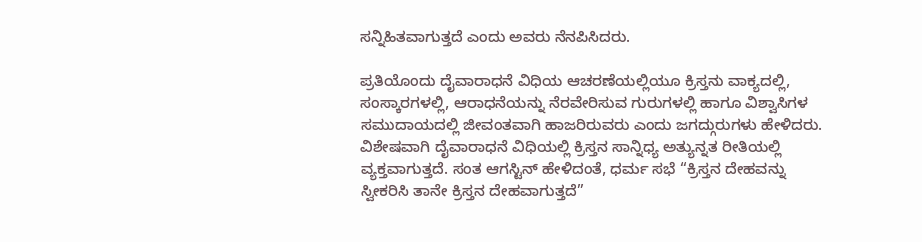ಸನ್ನಿಹಿತವಾಗುತ್ತದೆ ಎಂದು ಅವರು ನೆನಪಿಸಿದರು.

ಪ್ರತಿಯೊಂದು ದೈವಾರಾಧನೆ ವಿಧಿಯ ಆಚರಣೆಯಲ್ಲಿಯೂ ಕ್ರಿಸ್ತನು ವಾಕ್ಯದಲ್ಲಿ, ಸಂಸ್ಕಾರಗಳಲ್ಲಿ, ಆರಾಧನೆಯನ್ನು ನೆರವೇರಿಸುವ ಗುರುಗಳಲ್ಲಿ ಹಾಗೂ ವಿಶ್ವಾಸಿಗಳ ಸಮುದಾಯದಲ್ಲಿ ಜೀವಂತವಾಗಿ ಹಾಜರಿರುವರು ಎಂದು ಜಗದ್ಗುರುಗಳು ಹೇಳಿದರು. ವಿಶೇಷವಾಗಿ ದೈವಾರಾಧನೆ ವಿಧಿಯಲ್ಲಿ ಕ್ರಿಸ್ತನ ಸಾನ್ನಿಧ್ಯ ಅತ್ಯುನ್ನತ ರೀತಿಯಲ್ಲಿ ವ್ಯಕ್ತವಾಗುತ್ತದೆ. ಸಂತ ಆಗಸ್ಟಿನ್ ಹೇಳಿದಂತೆ, ಧರ್ಮ ಸಭೆ “ಕ್ರಿಸ್ತನ ದೇಹವನ್ನು ಸ್ವೀಕರಿಸಿ ತಾನೇ ಕ್ರಿಸ್ತನ ದೇಹವಾಗುತ್ತದೆ”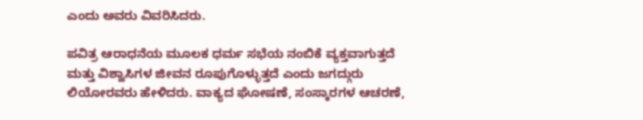ಎಂದು ಅವರು ವಿವರಿಸಿದರು.

ಪವಿತ್ರ ಆರಾಧನೆಯ ಮೂಲಕ ಧರ್ಮ ಸಭೆಯ ನಂಬಿಕೆ ವ್ಯಕ್ತವಾಗುತ್ತದೆ ಮತ್ತು ವಿಶ್ವಾಸಿಗಳ ಜೀವನ ರೂಪುಗೊಳ್ಳುತ್ತದೆ ಎಂದು ಜಗದ್ಗುರು ಲಿಯೋರವರು ಹೇಳಿದರು. ವಾಕ್ಯದ ಘೋಷಣೆ, ಸಂಸ್ಕಾರಗಳ ಆಚರಣೆ,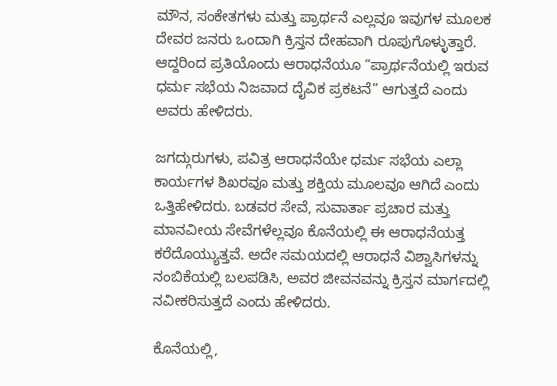ಮೌನ, ಸಂಕೇತಗಳು ಮತ್ತು ಪ್ರಾರ್ಥನೆ ಎಲ್ಲವೂ ಇವುಗಳ ಮೂಲಕ ದೇವರ ಜನರು ಒಂದಾಗಿ ಕ್ರಿಸ್ತನ ದೇಹವಾಗಿ ರೂಪುಗೊಳ್ಳುತ್ತಾರೆ. ಆದ್ದರಿಂದ ಪ್ರತಿಯೊಂದು ಆರಾಧನೆಯೂ “ಪ್ರಾರ್ಥನೆಯಲ್ಲಿ ಇರುವ ಧರ್ಮ ಸಭೆಯ ನಿಜವಾದ ದೈವಿಕ ಪ್ರಕಟನೆ” ಆಗುತ್ತದೆ ಎಂದು ಅವರು ಹೇಳಿದರು.

ಜಗದ್ಗುರುಗಳು, ಪವಿತ್ರ ಆರಾಧನೆಯೇ ಧರ್ಮ ಸಭೆಯ ಎಲ್ಲಾ ಕಾರ್ಯಗಳ ಶಿಖರವೂ ಮತ್ತು ಶಕ್ತಿಯ ಮೂಲವೂ ಆಗಿದೆ ಎಂದು ಒತ್ತಿಹೇಳಿದರು. ಬಡವರ ಸೇವೆ, ಸುವಾರ್ತಾ ಪ್ರಚಾರ ಮತ್ತು ಮಾನವೀಯ ಸೇವೆಗಳೆಲ್ಲವೂ ಕೊನೆಯಲ್ಲಿ ಈ ಆರಾಧನೆಯತ್ತ ಕರೆದೊಯ್ಯುತ್ತವೆ. ಅದೇ ಸಮಯದಲ್ಲಿ ಆರಾಧನೆ ವಿಶ್ವಾಸಿಗಳನ್ನು ನಂಬಿಕೆಯಲ್ಲಿ ಬಲಪಡಿಸಿ, ಅವರ ಜೀವನವನ್ನು ಕ್ರಿಸ್ತನ ಮಾರ್ಗದಲ್ಲಿ ನವೀಕರಿಸುತ್ತದೆ ಎಂದು ಹೇಳಿದರು.

ಕೊನೆಯಲ್ಲಿ,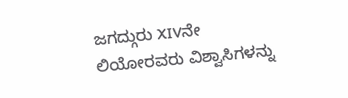ಜಗದ್ಗುರು XIVನೇ ಲಿಯೋರವರು ವಿಶ್ವಾಸಿಗಳನ್ನು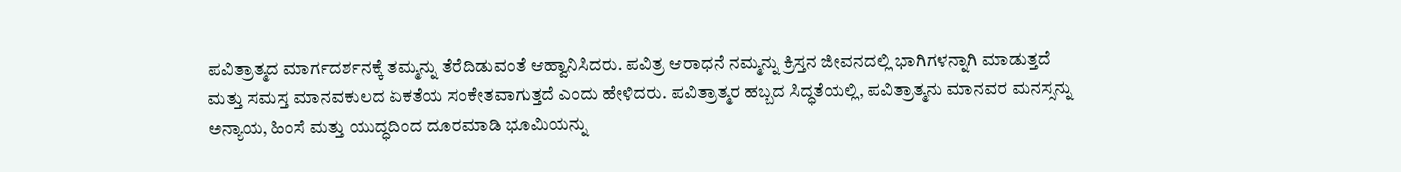ಪವಿತ್ರಾತ್ಮದ ಮಾರ್ಗದರ್ಶನಕ್ಕೆ ತಮ್ಮನ್ನು ತೆರೆದಿಡುವಂತೆ ಆಹ್ವಾನಿಸಿದರು. ಪವಿತ್ರ ಆರಾಧನೆ ನಮ್ಮನ್ನು ಕ್ರಿಸ್ತನ ಜೀವನದಲ್ಲಿ ಭಾಗಿಗಳನ್ನಾಗಿ ಮಾಡುತ್ತದೆ ಮತ್ತು ಸಮಸ್ತ ಮಾನವಕುಲದ ಏಕತೆಯ ಸಂಕೇತವಾಗುತ್ತದೆ ಎಂದು ಹೇಳಿದರು. ಪವಿತ್ರಾತ್ಮರ ಹಬ್ಬದ ಸಿದ್ಧತೆಯಲ್ಲಿ, ಪವಿತ್ರಾತ್ಮನು ಮಾನವರ ಮನಸ್ಸನ್ನು ಅನ್ಯಾಯ, ಹಿಂಸೆ ಮತ್ತು ಯುದ್ಧದಿಂದ ದೂರಮಾಡಿ ಭೂಮಿಯನ್ನು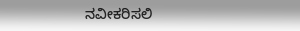ನವೀಕರಿಸಲಿ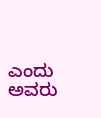ಎಂದು ಅವರು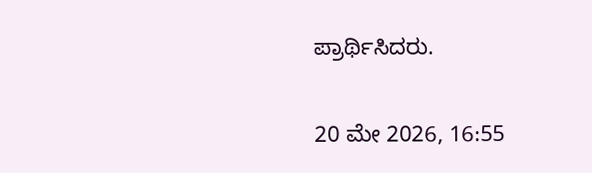ಪ್ರಾರ್ಥಿಸಿದರು.

20 ಮೇ 2026, 16:55